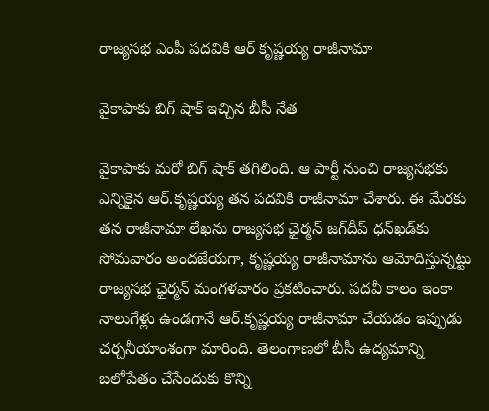రాజ్య‌స‌భ ఎంపీ ప‌ద‌వికి ఆర్‌ కృష్ణ‌య్య రాజీనామా

వైకాపాకు బిగ్‌ షాక్ ఇచ్చిన బీసీ నేత‌

వైకాపాకు మరో బిగ్‌ షాక్‌ తగిలింది. ఆ పార్టీ నుంచి రాజ్యసభకు ఎన్నికైన ఆర్‌.కృష్ణయ్య తన పదవికి రాజీనామా చేశారు. ఈ మేరకు తన రాజీనామా లేఖను రాజ్యసభ ఛైర్మన్‌ జగ్‌దీప్‌ ధన్‌ఖడ్‌కు సోమ‌వారం అందజేయ‌గా, కృష్ణయ్య రాజీనామాను ఆమోదిస్తున్నట్టు రాజ్యసభ ఛైర్మన్‌ మంగళవారం ప్రకటించారు. పదవీ కాలం ఇంకా నాలుగేళ్లు ఉండగానే ఆర్‌.కృష్ణయ్య రాజీనామా చేయ‌డం ఇప్పుడు చ‌ర్చ‌నీయాంశంగా మారింది. తెలంగాణలో బీసీ ఉద్యమాన్ని బలోపేతం చేసేందుకు కొన్ని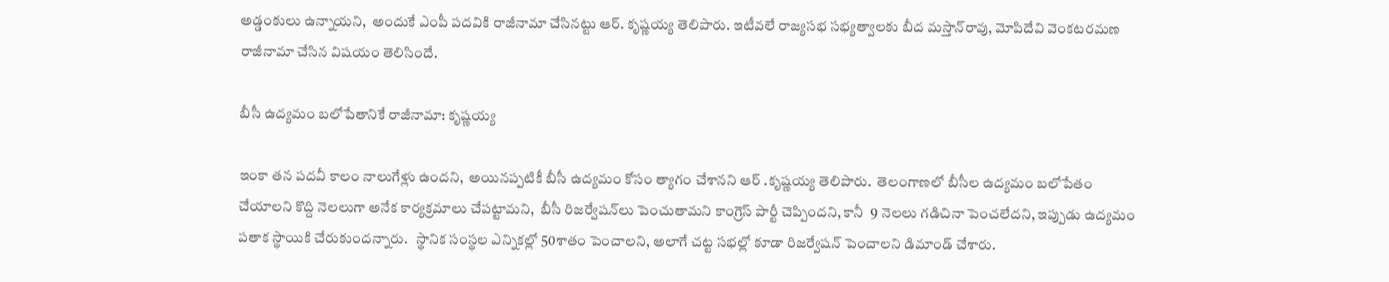అడ్డంకులు ఉన్నాయని,  అందుకే ఎంపీ పదవికి రాజీనామా చేసినట్టు ఆర్‌. కృష్ణయ్య తెలిపారు. ఇటీవలే రాజ్యసభ సభ్యత్వాలకు బీద మస్తాన్‌రావు, మోపిదేవి వెంకటరమణ రాజీనామా చేసిన విషయం తెలిసిందే.

బీసీ ఉద్యమం బలోపేతానికే రాజీనామా: కృష్ణయ్య

ఇంకా త‌న‌ పదవీ కాలం నాలుగేళ్లు ఉంద‌ని,  అయినప్పటికీ బీసీ ఉద్యమం కోసం త్యాగం చేశాన‌ని ఆర్ .కృష్ణ‌య్య తెలిపారు.  తెలంగాణలో బీసీల ఉద్యమం బలోపేతం చేయాలని కొద్ది నెలలుగా అనేక కార్యక్రమాలు చేపట్టామ‌ని,  బీసీ రిజర్వేషన్‌లు పెంచుతామని కాంగ్రెస్‌ పార్టీ చెప్పింద‌ని, కానీ  9 నెలలు గడిచినా పెంచలేద‌ని, ఇప్పుడు ఉద్యమం పతాక స్థాయికి చేరుకుంద‌న్నారు.   స్థానిక సంస్థల ఎన్నికల్లో 50శాతం పెంచాల‌ని, అలాగే చట్ట సభల్లో కూడా రిజర్వేషన్‌ పెంచాల‌ని డిమాండ్ చేశారు.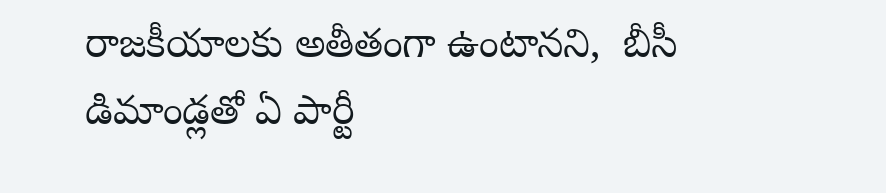రాజకీయాలకు అతీతంగా ఉంటాన‌ని,  బీసీ డిమాండ్లతో ఏ పార్టీ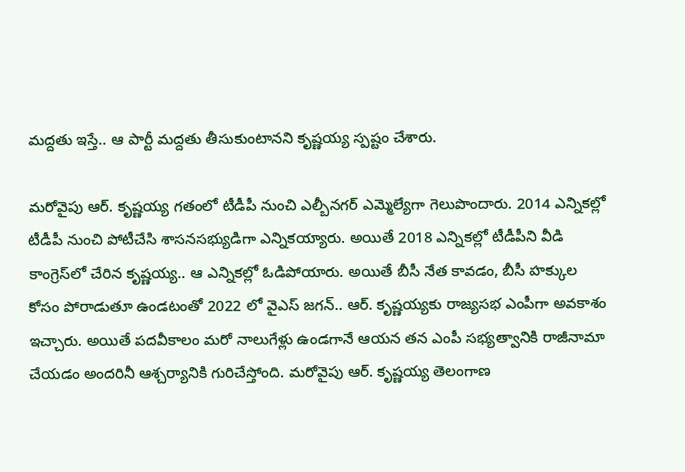మద్దతు ఇస్తే.. ఆ పార్టీ మద్దతు తీసుకుంటాన‌ని కృష్ణ‌య్య స్ప‌ష్టం చేశారు.

మరోవైపు ఆర్. కృష్ణయ్య గతంలో టీడీపీ నుంచి ఎల్బీనగర్ ఎమ్మెల్యేగా గెలుపొందారు. 2014 ఎన్నికల్లో టీడీపీ నుంచి పోటీచేసి శాసనసభ్యుడిగా ఎన్నికయ్యారు. అయితే 2018 ఎన్నికల్లో టీడీపీని వీడి కాంగ్రెస్‌లో చేరిన కృష్ణయ్య.. ఆ ఎన్నికల్లో ఓడిపోయారు. అయితే బీసీ నేత కావడం, బీసీ హక్కుల కోసం పోరాడుతూ ఉండటంతో 2022 లో వైఎస్ జగన్.. ఆర్. కృష్ణయ్యకు రాజ్యసభ ఎంపీగా అవకాశం ఇచ్చారు. అయితే పదవీకాలం మరో నాలుగేళ్లు ఉండగానే ఆయన తన ఎంపీ సభ్యత్వానికి రాజీనామా చేయడం అందరినీ ఆశ్చర్యానికి గురిచేస్తోంది. మరోవైపు ఆర్. కృష్ణయ్య తెలంగాణ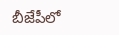బీజేపీలో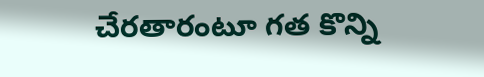చేరతారంటూ గత కొన్ని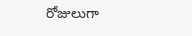రోజులుగా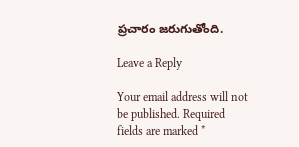ప్రచారం జరుగుతోంది.

Leave a Reply

Your email address will not be published. Required fields are marked *